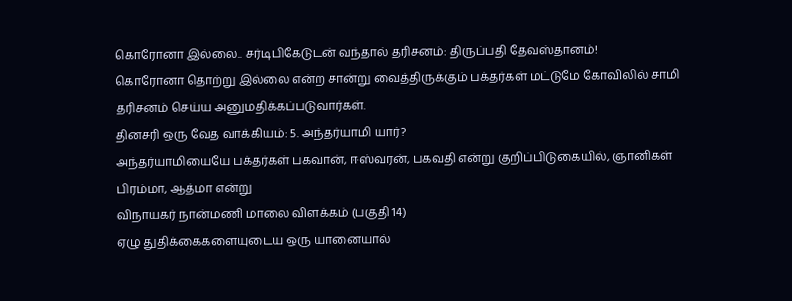கொரோனா இல்லை.. சர்டிபிகேடுடன் வந்தால் தரிசனம்: திருப்பதி தேவஸ்தானம்!
கொரோனா தொற்று இல்லை என்ற சான்று வைத்திருக்கும் பக்தர்கள் மட்டுமே கோவிலில் சாமி தரிசனம் செய்ய அனுமதிக்கப்படுவார்கள்.
தினசரி ஒரு வேத வாக்கியம்: 5. அந்தர்யாமி யார்?
அந்தர்யாமியையே பக்தர்கள் பகவான், ஈஸ்வரன், பகவதி என்று குறிப்பிடுகையில், ஞானிகள் பிரம்மா, ஆத்மா என்று
விநாயகர் நான்மணி மாலை விளக்கம் (பகுதி 14)
ஏழு துதிக்கைகளையுடைய ஒரு யானையால்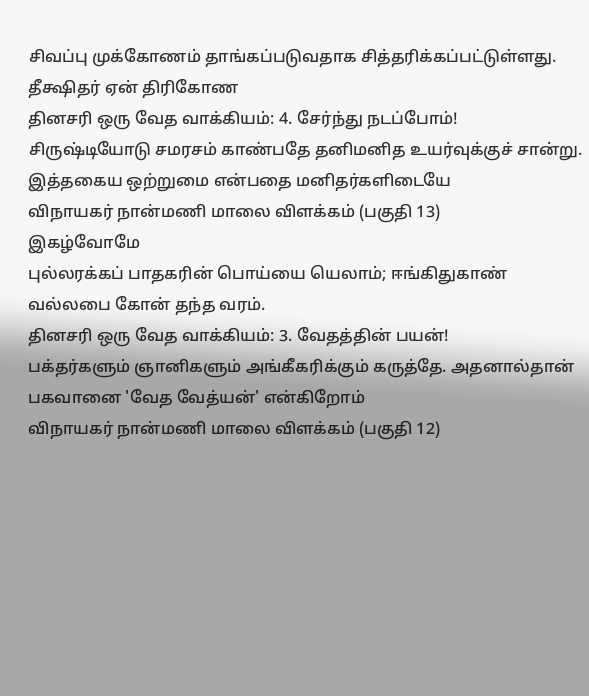சிவப்பு முக்கோணம் தாங்கப்படுவதாக சித்தரிக்கப்பட்டுள்ளது. தீக்ஷிதர் ஏன் திரிகோண
தினசரி ஒரு வேத வாக்கியம்: 4. சேர்ந்து நடப்போம்!
சிருஷ்டியோடு சமரசம் காண்பதே தனிமனித உயர்வுக்குச் சான்று. இத்தகைய ஒற்றுமை என்பதை மனிதர்களிடையே
விநாயகர் நான்மணி மாலை விளக்கம் (பகுதி 13)
இகழ்வோமே
புல்லரக்கப் பாதகரின் பொய்யை யெலாம்; ஈங்கிதுகாண்
வல்லபை கோன் தந்த வரம்.
தினசரி ஒரு வேத வாக்கியம்: 3. வேதத்தின் பயன்!
பக்தர்களும் ஞானிகளும் அங்கீகரிக்கும் கருத்தே. அதனால்தான் பகவானை 'வேத வேத்யன்' என்கிறோம்
விநாயகர் நான்மணி மாலை விளக்கம் (பகுதி 12)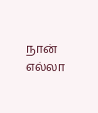நான் எல்லா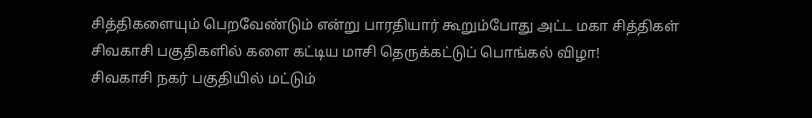சித்திகளையும் பெறவேண்டும் என்று பாரதியார் கூறும்போது அட்ட மகா சித்திகள்
சிவகாசி பகுதிகளில் களை கட்டிய மாசி தெருக்கட்டுப் பொங்கல் விழா!
சிவகாசி நகர் பகுதியில் மட்டும்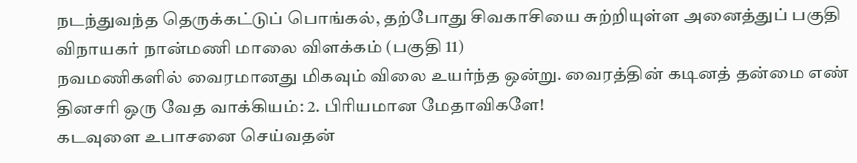நடந்துவந்த தெருக்கட்டுப் பொங்கல், தற்போது சிவகாசியை சுற்றியுள்ள அனைத்துப் பகுதி
விநாயகர் நான்மணி மாலை விளக்கம் (பகுதி 11)
நவமணிகளில் வைரமானது மிகவும் விலை உயர்ந்த ஒன்று. வைரத்தின் கடினத் தன்மை எண்
தினசரி ஒரு வேத வாக்கியம்: 2. பிரியமான மேதாவிகளே!
கடவுளை உபாசனை செய்வதன்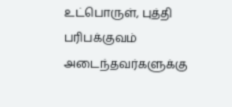உட்பொருள், புத்தி பரிபக்குவம் அடைந்தவர்களுக்கு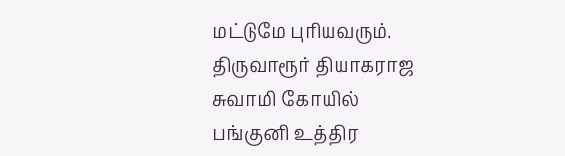மட்டுமே புரியவரும்.
திருவாரூர் தியாகராஜ சுவாமி கோயில் பங்குனி உத்திர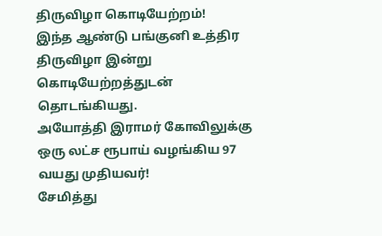திருவிழா கொடியேற்றம்!
இந்த ஆண்டு பங்குனி உத்திர திருவிழா இன்று கொடியேற்றத்துடன் தொடங்கியது.
அயோத்தி இராமர் கோவிலுக்கு ஒரு லட்ச ரூபாய் வழங்கிய 97 வயது முதியவர்!
சேமித்து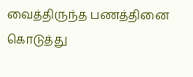வைத்திருந்த பணத்தினை கொடுத்து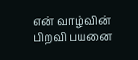என் வாழ்வின் பிறவி பயனை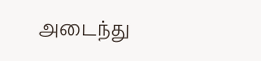அடைந்து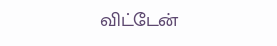விட்டேன்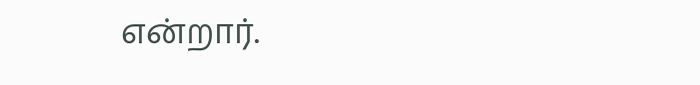என்றார்.